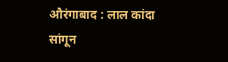औरंगाबाद : लाल कांदा सांगून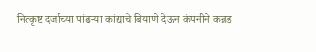नित्कृष्ट दर्जाच्या पांढऱ्या कांद्याचे बियाणे देऊन कंपनीने कन्नड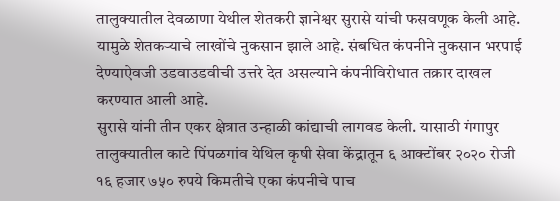तालुक्यातील देवळाणा येथील शेतकरी ज्ञानेश्वर सुरासे यांची फसवणूक केली आहे. यामुळे शेतकऱ्याचे लाखोंचे नुकसान झाले आहे. संबधित कंपनीने नुकसान भरपाई देण्याऐवजी उडवाउडवीची उत्तरे देत असल्याने कंपनीविरोधात तक्रार दाखल करण्यात आली आहे.
सुरासे यांनी तीन एकर क्षेत्रात उन्हाळी कांद्याची लागवड केली. यासाठी गंगापुर तालुक्यातील काटे पिंपळगांव येथिल कृषी सेवा केंद्रातून ६ आक्टोंबर २०२० रोजी १६ हजार ७५० रुपये किमतीचे एका कंपनीचे पाच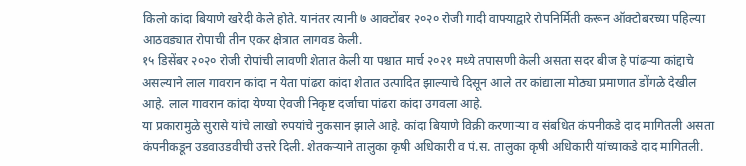किलो कांदा बियाणे खरेदी केले होते. यानंतर त्यानी ७ आक्टोंबर २०२० रोजी गादी वाफ्याद्वारे रोपनिर्मिती करून ऑक्टोबरच्या पहिल्या आठवड्यात रोपाची तीन एकर क्षेत्रात लागवड केली.
१५ डिसेंबर २०२० रोजी रोपांची लावणी शेतात केली या पश्चात मार्च २०२१ मध्ये तपासणी केली असता सदर बीज हे पांढऱ्या कांद्दाचे असल्याने लाल गावरान कांदा न येता पांढरा कांदा शेतात उत्पादित झाल्याचे दिसून आले तर कांद्याला मोठ्या प्रमाणात डोंगळे देखील आहे. लाल गावरान कांदा येण्या ऐवजी निकृष्ट दर्जाचा पांढरा कांदा उगवला आहे.
या प्रकारामुळे सुरासे यांचे लाखो रुपयांचे नुकसान झाले आहे. कांदा बियाणे विक्री करणाऱ्या व संबधित कंपनीकडे दाद मागितली असता कंपनीकडून उडवाउडवीची उत्तरे दिली. शेतकऱ्याने तालुका कृषी अधिकारी व पं.स. तालुका कृषी अधिकारी यांच्याकडे दाद मागितली.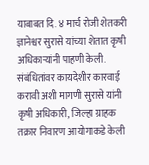याबाबत दि. ४ मार्च रोजी शेतकरी ज्ञानेश्वर सुरासे यांच्या शेतात कृषी अधिकाऱ्यांनी पाहणी केली. संबंधितांवर कायदेशीर कारवाई करावी अशी मागणी सुरासे यांनी कृषी अधिकारी, जिल्हा ग्राहक तक्रार निवारण आयोगाकडे केली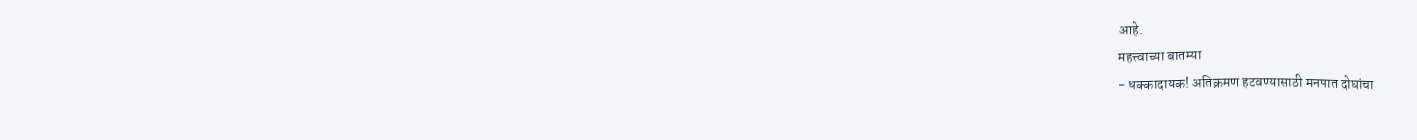आहे.
महत्त्वाच्या बातम्या
- धक्कादायक! अतिक्रमण हटवण्यासाठी मनपात दोघांचा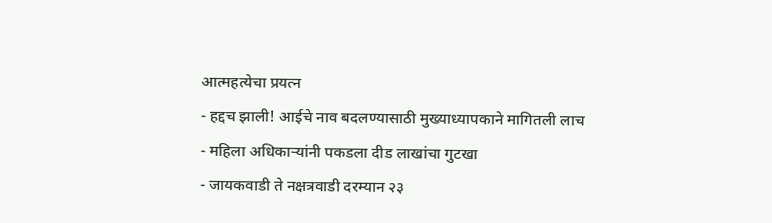आत्महत्येचा प्रयत्न
- हद्दच झाली! आईचे नाव बदलण्यासाठी मुख्याध्यापकाने मागितली लाच
- महिला अधिकाऱ्यांनी पकडला दीड लाखांचा गुटखा
- जायकवाडी ते नक्षत्रवाडी दरम्यान २३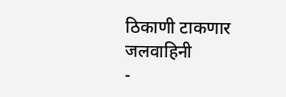ठिकाणी टाकणार जलवाहिनी
-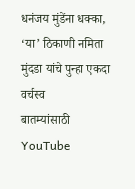धनंजय मुंडेंना धक्का, ‘या’ ठिकाणी नमिता मुंदडा यांचे पुन्हा एकदा वर्चस्व
बातम्यांसाठी YouTube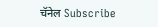चॅनेल Subscribe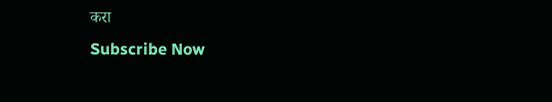करा
Subscribe Now